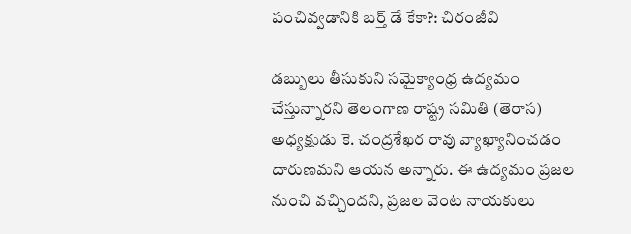పంచివ్వడానికి బర్త్ డే కేకా?: చిరంజీవి

డబ్బులు తీసుకుని సమైక్యాంధ్ర ఉద్యమం చేస్తున్నారని తెలంగాణ రాష్ట్ర సమితి (తెరాస) అధ్యక్షుడు కె. చంద్రశేఖర రావు వ్యాఖ్యానించడం దారుణమని ఆయన అన్నారు. ఈ ఉద్యమం ప్రజల నుంచి వచ్చిందని, ప్రజల వెంట నాయకులు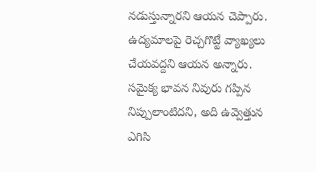నడుస్తున్నారని ఆయన చెప్పారు. ఉద్యమాలపై రెచ్చగొట్టే వ్యాఖ్యలు చేయవద్దని ఆయన అన్నారు. సమైక్య భావన నివురు గప్పిన నిప్పులాంటిదని, అది ఉవ్వెత్తున ఎగిసి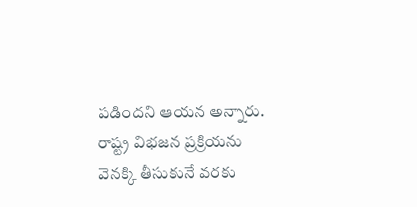పడిందని ఆయన అన్నారు. రాష్ట్ర విభజన ప్రక్రియను వెనక్కి తీసుకునే వరకు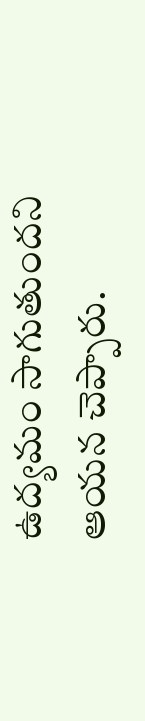ఉద్యమం సాగుతుందని ఆయన చెప్పారు.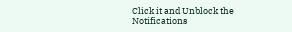Click it and Unblock the Notifications